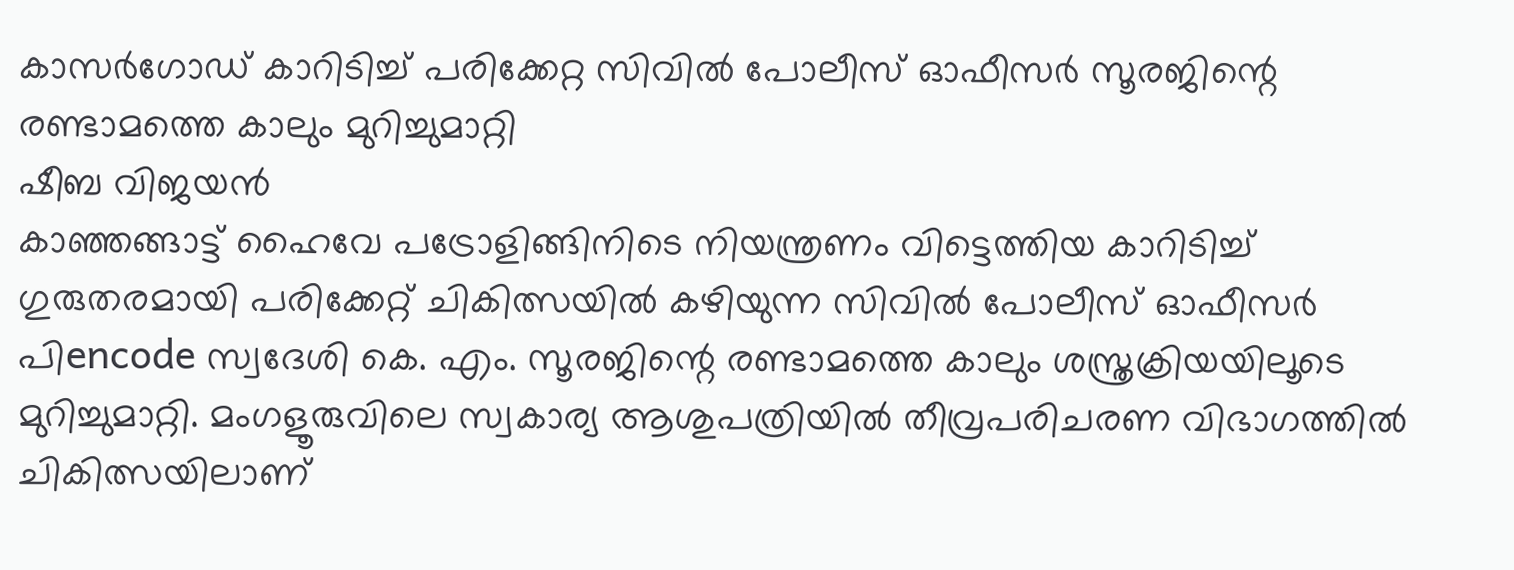കാസർഗോഡ് കാറിടിച്ച് പരിക്കേറ്റ സിവിൽ പോലീസ് ഓഫീസർ സൂരജിന്റെ രണ്ടാമത്തെ കാലും മുറിച്ചുമാറ്റി
ഷീബ വിജയൻ
കാഞ്ഞങ്ങാട്ട് ഹൈവേ പട്രോളിങ്ങിനിടെ നിയന്ത്രണം വിട്ടെത്തിയ കാറിടിച്ച് ഗുരുതരമായി പരിക്കേറ്റ് ചികിത്സയിൽ കഴിയുന്ന സിവിൽ പോലീസ് ഓഫീസർ പിencode സ്വദേശി കെ. എം. സൂരജിന്റെ രണ്ടാമത്തെ കാലും ശസ്ത്രക്രിയയിലൂടെ മുറിച്ചുമാറ്റി. മംഗളൂരുവിലെ സ്വകാര്യ ആശുപത്രിയിൽ തീവ്രപരിചരണ വിഭാഗത്തിൽ ചികിത്സയിലാണ്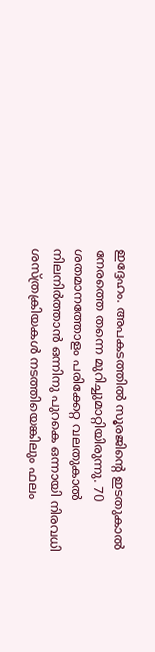ഇദ്ദേഹം. അപകടത്തിൽ സൂരജിന്റെ ഇടതുകാൽ നേരത്തെ തന്നെ മുറിച്ചുമാറ്റിയിരുന്നു. 70 ശതമാനത്തോളം പരിക്കേറ്റ വലതുകാൽ നിലനിർത്താൻ ഒന്നിനു പുറകെ ഒന്നായി നിരവധി ശസ്ത്രക്രിയകൾ നടത്തിയെങ്കിലും ഫലം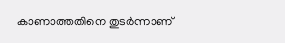കാണാത്തതിനെ തുടർന്നാണ്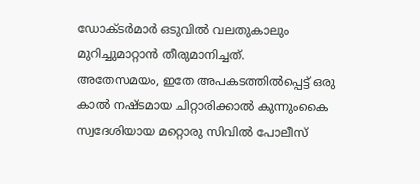ഡോക്ടർമാർ ഒടുവിൽ വലതുകാലും മുറിച്ചുമാറ്റാൻ തീരുമാനിച്ചത്.
അതേസമയം, ഇതേ അപകടത്തിൽപ്പെട്ട് ഒരു കാൽ നഷ്ടമായ ചിറ്റാരിക്കാൽ കുന്നുംകൈ സ്വദേശിയായ മറ്റൊരു സിവിൽ പോലീസ്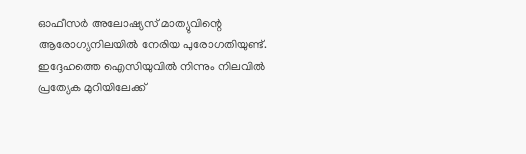ഓഫീസർ അലോഷ്യസ് മാത്യുവിന്റെ ആരോഗ്യനിലയിൽ നേരിയ പുരോഗതിയുണ്ട്. ഇദ്ദേഹത്തെ ഐസിയുവിൽ നിന്നും നിലവിൽ പ്രത്യേക മുറിയിലേക്ക്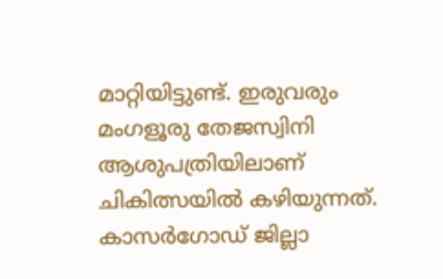മാറ്റിയിട്ടുണ്ട്. ഇരുവരും മംഗളൂരു തേജസ്വിനി ആശുപത്രിയിലാണ് ചികിത്സയിൽ കഴിയുന്നത്. കാസർഗോഡ് ജില്ലാ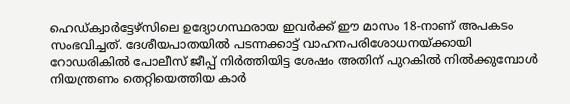ഹെഡ്ക്വാർട്ടേഴ്സിലെ ഉദ്യോഗസ്ഥരായ ഇവർക്ക് ഈ മാസം 18-നാണ് അപകടം സംഭവിച്ചത്. ദേശീയപാതയിൽ പടന്നക്കാട്ട് വാഹനപരിശോധനയ്ക്കായി റോഡരികിൽ പോലീസ് ജീപ്പ് നിർത്തിയിട്ട ശേഷം അതിന് പുറകിൽ നിൽക്കുമ്പോൾ നിയന്ത്രണം തെറ്റിയെത്തിയ കാർ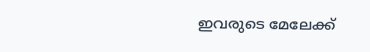ഇവരുടെ മേലേക്ക്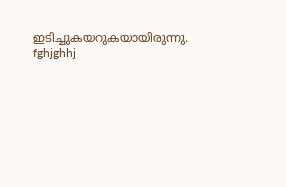ഇടിച്ചുകയറുകയായിരുന്നു.
fghjghhj